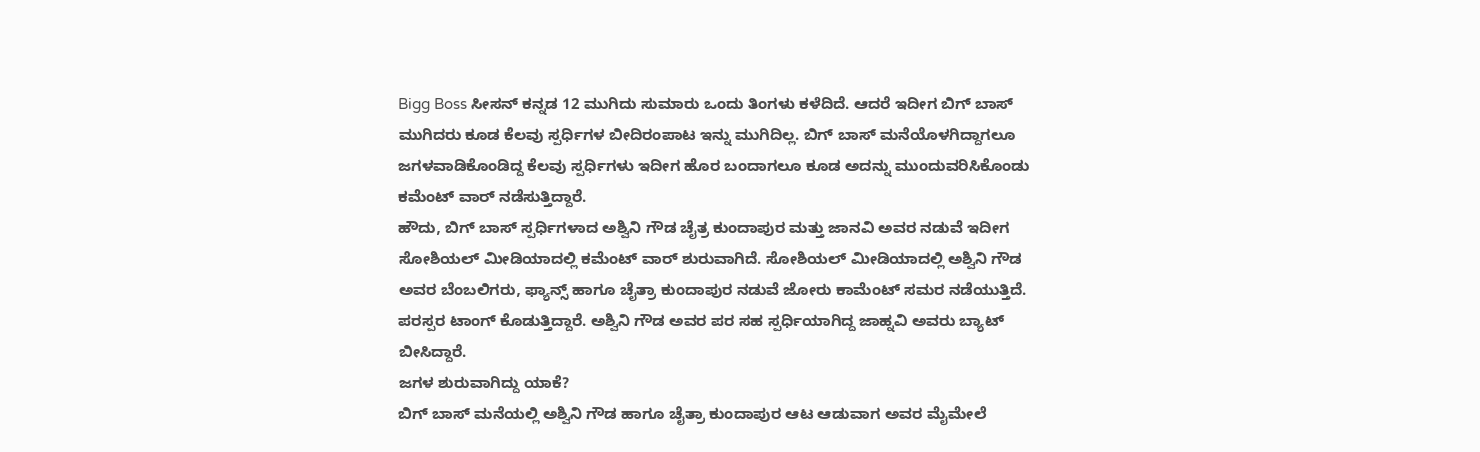Bigg Boss ಸೀಸನ್ ಕನ್ನಡ 12 ಮುಗಿದು ಸುಮಾರು ಒಂದು ತಿಂಗಳು ಕಳೆದಿದೆ. ಆದರೆ ಇದೀಗ ಬಿಗ್ ಬಾಸ್ ಮುಗಿದರು ಕೂಡ ಕೆಲವು ಸ್ಪರ್ಧಿಗಳ ಬೀದಿರಂಪಾಟ ಇನ್ನು ಮುಗಿದಿಲ್ಲ. ಬಿಗ್ ಬಾಸ್ ಮನೆಯೊಳಗಿದ್ದಾಗಲೂ ಜಗಳವಾಡಿಕೊಂಡಿದ್ದ ಕೆಲವು ಸ್ಪರ್ಧಿಗಳು ಇದೀಗ ಹೊರ ಬಂದಾಗಲೂ ಕೂಡ ಅದನ್ನು ಮುಂದುವರಿಸಿಕೊಂಡು ಕಮೆಂಟ್ ವಾರ್ ನಡೆಸುತ್ತಿದ್ದಾರೆ.
ಹೌದು, ಬಿಗ್ ಬಾಸ್ ಸ್ಪರ್ಧಿಗಳಾದ ಅಶ್ವಿನಿ ಗೌಡ ಚೈತ್ರ ಕುಂದಾಪುರ ಮತ್ತು ಜಾನವಿ ಅವರ ನಡುವೆ ಇದೀಗ ಸೋಶಿಯಲ್ ಮೀಡಿಯಾದಲ್ಲಿ ಕಮೆಂಟ್ ವಾರ್ ಶುರುವಾಗಿದೆ. ಸೋಶಿಯಲ್ ಮೀಡಿಯಾದಲ್ಲಿ ಅಶ್ವಿನಿ ಗೌಡ ಅವರ ಬೆಂಬಲಿಗರು, ಫ್ಯಾನ್ಸ್ ಹಾಗೂ ಚೈತ್ರಾ ಕುಂದಾಪುರ ನಡುವೆ ಜೋರು ಕಾಮೆಂಟ್ ಸಮರ ನಡೆಯುತ್ತಿದೆ. ಪರಸ್ಪರ ಟಾಂಗ್ ಕೊಡುತ್ತಿದ್ದಾರೆ. ಅಶ್ವಿನಿ ಗೌಡ ಅವರ ಪರ ಸಹ ಸ್ಪರ್ಧಿಯಾಗಿದ್ದ ಜಾಹ್ನವಿ ಅವರು ಬ್ಯಾಟ್ ಬೀಸಿದ್ದಾರೆ.
ಜಗಳ ಶುರುವಾಗಿದ್ದು ಯಾಕೆ?
ಬಿಗ್ ಬಾಸ್ ಮನೆಯಲ್ಲಿ ಅಶ್ವಿನಿ ಗೌಡ ಹಾಗೂ ಚೈತ್ರಾ ಕುಂದಾಪುರ ಆಟ ಆಡುವಾಗ ಅವರ ಮೈಮೇಲೆ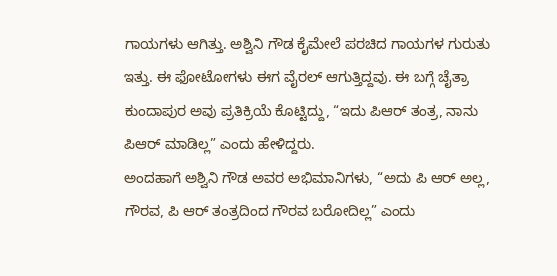ಗಾಯಗಳು ಆಗಿತ್ತು. ಅಶ್ವಿನಿ ಗೌಡ ಕೈಮೇಲೆ ಪರಚಿದ ಗಾಯಗಳ ಗುರುತು ಇತ್ತು. ಈ ಫೋಟೋಗಳು ಈಗ ವೈರಲ್ ಆಗುತ್ತಿದ್ದವು. ಈ ಬಗ್ಗೆ ಚೈತ್ರಾ ಕುಂದಾಪುರ ಅವು ಪ್ರತಿಕ್ರಿಯೆ ಕೊಟ್ಟಿದ್ದು, “ಇದು ಪಿಆರ್ ತಂತ್ರ, ನಾನು ಪಿಆರ್ ಮಾಡಿಲ್ಲ” ಎಂದು ಹೇಳಿದ್ದರು.
ಅಂದಹಾಗೆ ಅಶ್ವಿನಿ ಗೌಡ ಅವರ ಅಭಿಮಾನಿಗಳು, “ಅದು ಪಿ ಆರ್ ಅಲ್ಲ, ಗೌರವ, ಪಿ ಆರ್ ತಂತ್ರದಿಂದ ಗೌರವ ಬರೋದಿಲ್ಲ” ಎಂದು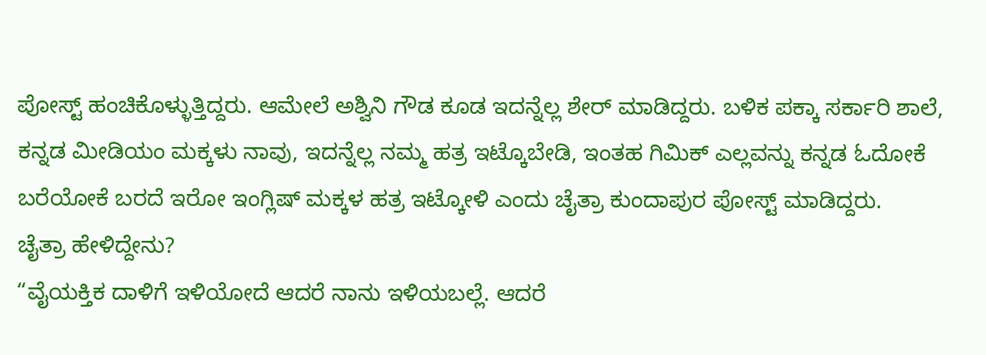ಪೋಸ್ಟ್ ಹಂಚಿಕೊಳ್ಳುತ್ತಿದ್ದರು. ಆಮೇಲೆ ಅಶ್ವಿನಿ ಗೌಡ ಕೂಡ ಇದನ್ನೆಲ್ಲ ಶೇರ್ ಮಾಡಿದ್ದರು. ಬಳಿಕ ಪಕ್ಕಾ ಸರ್ಕಾರಿ ಶಾಲೆ, ಕನ್ನಡ ಮೀಡಿಯಂ ಮಕ್ಕಳು ನಾವು, ಇದನ್ನೆಲ್ಲ ನಮ್ಮ ಹತ್ರ ಇಟ್ಕೊಬೇಡಿ, ಇಂತಹ ಗಿಮಿಕ್ ಎಲ್ಲವನ್ನು ಕನ್ನಡ ಓದೋಕೆ ಬರೆಯೋಕೆ ಬರದೆ ಇರೋ ಇಂಗ್ಲಿಷ್ ಮಕ್ಕಳ ಹತ್ರ ಇಟ್ಕೋಳಿ ಎಂದು ಚೈತ್ರಾ ಕುಂದಾಪುರ ಪೋಸ್ಟ್ ಮಾಡಿದ್ದರು.
ಚೈತ್ರಾ ಹೇಳಿದ್ದೇನು?
“ವೈಯಕ್ತಿಕ ದಾಳಿಗೆ ಇಳಿಯೋದೆ ಆದರೆ ನಾನು ಇಳಿಯಬಲ್ಲೆ. ಆದರೆ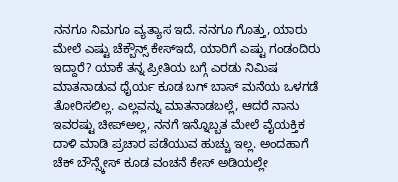ನನಗೂ ನಿಮಗೂ ವ್ಯತ್ಯಾಸ ಇದೆ. ನನಗೂ ಗೊತ್ತು, ಯಾರು ಮೇಲೆ ಎಷ್ಟು ಚೆಕ್ಬೌನ್ಸ್ ಕೇಸ್ಇದೆ, ಯಾರಿಗೆ ಎಷ್ಟು ಗಂಡಂದಿರು ಇದ್ದಾರೆ? ಯಾಕೆ ತನ್ನ ಪ್ರೀತಿಯ ಬಗ್ಗೆ ಎರಡು ನಿಮಿಷ ಮಾತನಾಡುವ ಧೈರ್ಯ ಕೂಡ ಬಗ್ ಬಾಸ್ ಮನೆಯ ಒಳಗಡೆ ತೋರಿಸಲಿಲ್ಲ. ಎಲ್ಲವನ್ನು ಮಾತನಾಡಬಲ್ಲೆ, ಆದರೆ ನಾನು ಇವರಷ್ಟು ಚೀಪ್ಅಲ್ಲ, ನನಗೆ ಇನ್ನೊಬ್ಬತ ಮೇಲೆ ವೈಯಕ್ತಿಕ ದಾಳಿ ಮಾಡಿ ಪ್ರಚಾರ ಪಡೆಯುವ ಹುಚ್ಚು ಇಲ್ಲ. ಅಂದಹಾಗೆ ಚೆಕ್ ಬೌನ್ಸ್ಕೇಸ್ ಕೂಡ ವಂಚನೆ ಕೇಸ್ ಅಡಿಯಲ್ಲೇ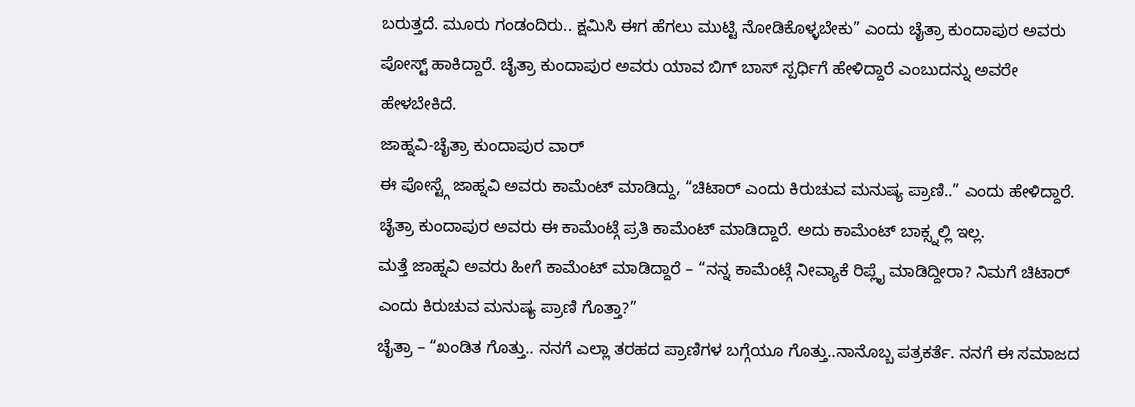ಬರುತ್ತದೆ. ಮೂರು ಗಂಡಂದಿರು.. ಕ್ಷಮಿಸಿ ಈಗ ಹೆಗಲು ಮುಟ್ಟಿ ನೋಡಿಕೊಳ್ಳಬೇಕು” ಎಂದು ಚೈತ್ರಾ ಕುಂದಾಪುರ ಅವರು ಪೋಸ್ಟ್ ಹಾಕಿದ್ದಾರೆ. ಚೈತ್ರಾ ಕುಂದಾಪುರ ಅವರು ಯಾವ ಬಿಗ್ ಬಾಸ್ ಸ್ಪರ್ಧಿಗೆ ಹೇಳಿದ್ದಾರೆ ಎಂಬುದನ್ನು ಅವರೇ ಹೇಳಬೇಕಿದೆ.
ಜಾಹ್ನವಿ-ಚೈತ್ರಾ ಕುಂದಾಪುರ ವಾರ್
ಈ ಪೋಸ್ಟ್ಗೆ ಜಾಹ್ನವಿ ಅವರು ಕಾಮೆಂಟ್ ಮಾಡಿದ್ದು, “ಚಿಟಾರ್ ಎಂದು ಕಿರುಚುವ ಮನುಷ್ಯ ಪ್ರಾಣಿ..” ಎಂದು ಹೇಳಿದ್ದಾರೆ. ಚೈತ್ರಾ ಕುಂದಾಪುರ ಅವರು ಈ ಕಾಮೆಂಟ್ಗೆ ಪ್ರತಿ ಕಾಮೆಂಟ್ ಮಾಡಿದ್ದಾರೆ. ಅದು ಕಾಮೆಂಟ್ ಬಾಕ್ಸ್ನಲ್ಲಿ ಇಲ್ಲ.
ಮತ್ತೆ ಜಾಹ್ನವಿ ಅವರು ಹೀಗೆ ಕಾಮೆಂಟ್ ಮಾಡಿದ್ದಾರೆ – “ನನ್ನ ಕಾಮೆಂಟ್ಗೆ ನೀವ್ಯಾಕೆ ರಿಪ್ಲೈ ಮಾಡಿದ್ದೀರಾ? ನಿಮಗೆ ಚಿಟಾರ್ ಎಂದು ಕಿರುಚುವ ಮನುಷ್ಯ ಪ್ರಾಣಿ ಗೊತ್ತಾ?”
ಚೈತ್ರಾ – “ಖಂಡಿತ ಗೊತ್ತು.. ನನಗೆ ಎಲ್ಲಾ ತರಹದ ಪ್ರಾಣಿಗಳ ಬಗ್ಗೆಯೂ ಗೊತ್ತು..ನಾನೊಬ್ಬ ಪತ್ರಕರ್ತೆ. ನನಗೆ ಈ ಸಮಾಜದ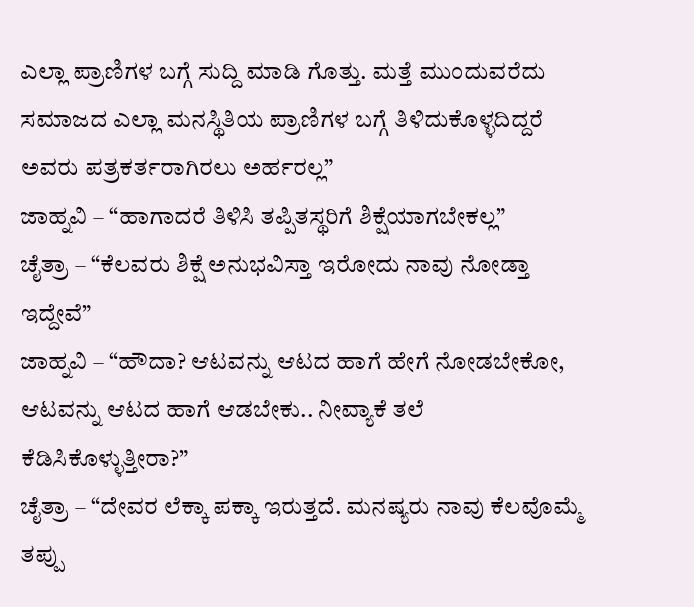ಎಲ್ಲಾ ಪ್ರಾಣಿಗಳ ಬಗ್ಗೆ ಸುದ್ದಿ ಮಾಡಿ ಗೊತ್ತು. ಮತ್ತೆ ಮುಂದುವರೆದು ಸಮಾಜದ ಎಲ್ಲಾ ಮನಸ್ಥಿತಿಯ ಪ್ರಾಣಿಗಳ ಬಗ್ಗೆ ತಿಳಿದುಕೊಳ್ಳದಿದ್ದರೆ ಅವರು ಪತ್ರಕರ್ತರಾಗಿರಲು ಅರ್ಹರಲ್ಲ”
ಜಾಹ್ನವಿ – “ಹಾಗಾದರೆ ತಿಳಿಸಿ ತಪ್ಪಿತಸ್ಥರಿಗೆ ಶಿಕ್ಷೆಯಾಗಬೇಕಲ್ಲ”
ಚೈತ್ರಾ – “ಕೆಲವರು ಶಿಕ್ಷೆ ಅನುಭವಿಸ್ತಾ ಇರೋದು ನಾವು ನೋಡ್ತಾ ಇದ್ದೇವೆ”
ಜಾಹ್ನವಿ – “ಹೌದಾ? ಆಟವನ್ನು ಆಟದ ಹಾಗೆ ಹೇಗೆ ನೋಡಬೇಕೋ, ಆಟವನ್ನು ಆಟದ ಹಾಗೆ ಆಡಬೇಕು.. ನೀವ್ಯಾಕೆ ತಲೆ ಕೆಡಿಸಿಕೊಳ್ಳುತ್ತೀರಾ?”
ಚೈತ್ರಾ – “ದೇವರ ಲೆಕ್ಕಾ ಪಕ್ಕಾ ಇರುತ್ತದೆ. ಮನಷ್ಯರು ನಾವು ಕೆಲವೊಮ್ಮೆ ತಪ್ಪು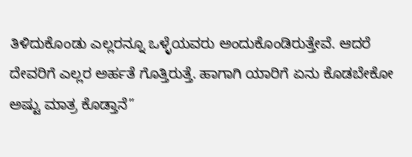ತಿಳಿದುಕೊಂಡು ಎಲ್ಲರನ್ನೂ ಒಳ್ಳೆಯವರು ಅಂದುಕೊಂಡಿರುತ್ತೇವೆ. ಆದರೆ ದೇವರಿಗೆ ಎಲ್ಲರ ಅರ್ಹತೆ ಗೊತ್ತಿರುತ್ತೆ. ಹಾಗಾಗಿ ಯಾರಿಗೆ ಏನು ಕೊಡಬೇಕೋ ಅಷ್ಟು ಮಾತ್ರ ಕೊಡ್ತಾನೆ”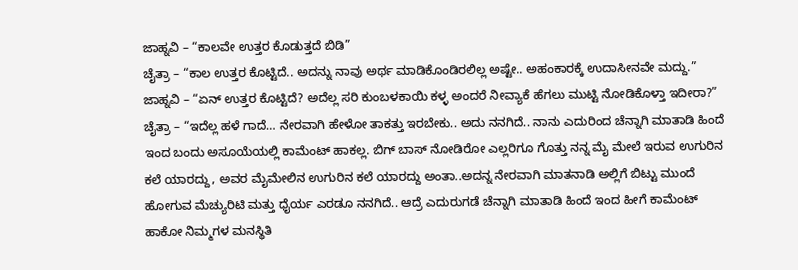ಜಾಹ್ನವಿ – “ಕಾಲವೇ ಉತ್ತರ ಕೊಡುತ್ತದೆ ಬಿಡಿ”
ಚೈತ್ರಾ – “ಕಾಲ ಉತ್ತರ ಕೊಟ್ಟಿದೆ.. ಅದನ್ನು ನಾವು ಅರ್ಥ ಮಾಡಿಕೊಂಡಿರಲಿಲ್ಲ ಅಷ್ಟೇ.. ಅಹಂಕಾರಕ್ಕೆ ಉದಾಸೀನವೇ ಮದ್ದು.”
ಜಾಹ್ನವಿ – “ಏನ್ ಉತ್ತರ ಕೊಟ್ಟಿದೆ? ಅದೆಲ್ಲ ಸರಿ ಕುಂಬಳಕಾಯಿ ಕಳ್ಳ ಅಂದರೆ ನೀವ್ಯಾಕೆ ಹೆಗಲು ಮುಟ್ಟಿ ನೋಡಿಕೊಳ್ತಾ ಇದೀರಾ?”
ಚೈತ್ರಾ – “ಇದೆಲ್ಲ ಹಳೆ ಗಾದೆ… ನೇರವಾಗಿ ಹೇಳೋ ತಾಕತ್ತು ಇರಬೇಕು.. ಅದು ನನಗಿದೆ.. ನಾನು ಎದುರಿಂದ ಚೆನ್ನಾಗಿ ಮಾತಾಡಿ ಹಿಂದೆ ಇಂದ ಬಂದು ಅಸೂಯೆಯಲ್ಲಿ ಕಾಮೆಂಟ್ ಹಾಕಲ್ಲ. ಬಿಗ್ ಬಾಸ್ ನೋಡಿರೋ ಎಲ್ಲರಿಗೂ ಗೊತ್ತು ನನ್ನ ಮೈ ಮೇಲೆ ಇರುವ ಉಗುರಿನ ಕಲೆ ಯಾರದ್ದು, ಅವರ ಮೈಮೇಲಿನ ಉಗುರಿನ ಕಲೆ ಯಾರದ್ದು ಅಂತಾ..ಅದನ್ನ ನೇರವಾಗಿ ಮಾತನಾಡಿ ಅಲ್ಲಿಗೆ ಬಿಟ್ಟು ಮುಂದೆ ಹೋಗುವ ಮೆಚ್ಯುರಿಟಿ ಮತ್ತು ಧೈರ್ಯ ಎರಡೂ ನನಗಿದೆ.. ಆದ್ರೆ ಎದುರುಗಡೆ ಚೆನ್ನಾಗಿ ಮಾತಾಡಿ ಹಿಂದೆ ಇಂದ ಹೀಗೆ ಕಾಮೆಂಟ್ ಹಾಕೋ ನಿಮ್ಮಗಳ ಮನಸ್ಥಿತಿ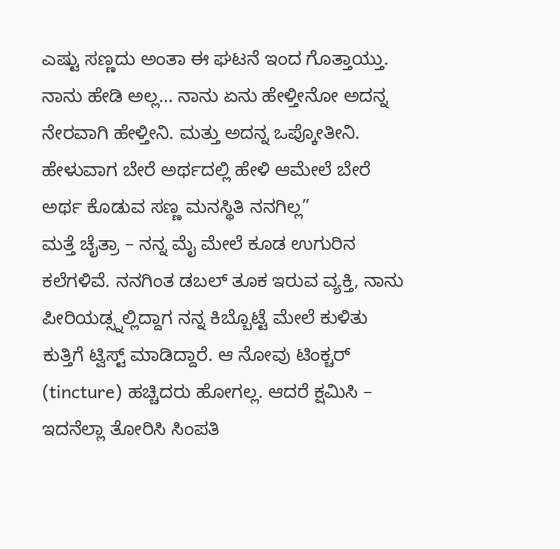ಎಷ್ಟು ಸಣ್ಣದು ಅಂತಾ ಈ ಘಟನೆ ಇಂದ ಗೊತ್ತಾಯ್ತು. ನಾನು ಹೇಡಿ ಅಲ್ಲ… ನಾನು ಏನು ಹೇಳ್ತೀನೋ ಅದನ್ನ ನೇರವಾಗಿ ಹೇಳ್ತೀನಿ. ಮತ್ತು ಅದನ್ನ ಒಪ್ಕೋತೀನಿ. ಹೇಳುವಾಗ ಬೇರೆ ಅರ್ಥದಲ್ಲಿ ಹೇಳಿ ಆಮೇಲೆ ಬೇರೆ ಅರ್ಥ ಕೊಡುವ ಸಣ್ಣ ಮನಸ್ಥಿತಿ ನನಗಿಲ್ಲ”
ಮತ್ತೆ ಚೈತ್ರಾ – ನನ್ನ ಮೈ ಮೇಲೆ ಕೂಡ ಉಗುರಿನ ಕಲೆಗಳಿವೆ. ನನಗಿಂತ ಡಬಲ್ ತೂಕ ಇರುವ ವ್ಯಕ್ತಿ, ನಾನು ಪೀರಿಯಡ್ಸ್ನಲ್ಲಿದ್ದಾಗ ನನ್ನ ಕಿಬ್ಬೊಟ್ಟೆ ಮೇಲೆ ಕುಳಿತು ಕುತ್ತಿಗೆ ಟ್ವಿಸ್ಟ್ ಮಾಡಿದ್ದಾರೆ. ಆ ನೋವು ಟಿಂಕ್ಚರ್ (tincture) ಹಚ್ಚಿದರು ಹೋಗಲ್ಲ. ಆದರೆ ಕ್ಷಮಿಸಿ – ಇದನೆಲ್ಲಾ ತೋರಿಸಿ ಸಿಂಪತಿ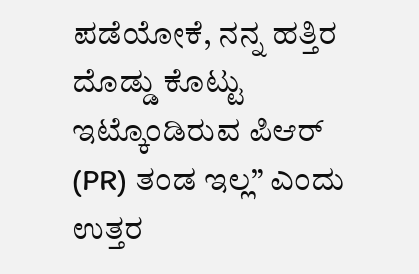ಪಡೆಯೋಕೆ, ನನ್ನ ಹತ್ತಿರ ದೊಡ್ಡು ಕೊಟ್ಟು ಇಟ್ಕೊಂಡಿರುವ ಪಿಆರ್ (PR) ತಂಡ ಇಲ್ಲ” ಎಂದು ಉತ್ತರ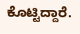ಕೊಟ್ಟಿದ್ದಾರೆ.